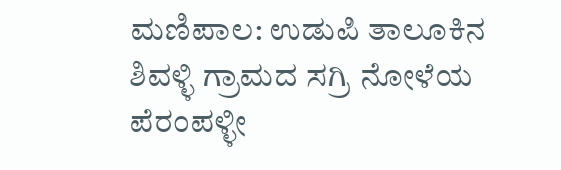ಮಣಿಪಾಲ: ಉಡುಪಿ ತಾಲೂಕಿನ ಶಿವಳ್ಳಿ ಗ್ರಾಮದ ಸಗ್ರಿ ನೋಳೆಯ ಪೆರಂಪಳ್ಳೀ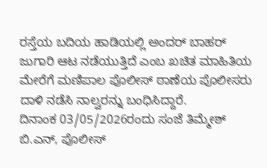ರಸ್ತೆಯ ಬದಿಯ ಹಾಡಿಯಲ್ಲಿ ಅಂದರ್ ಬಾಹರ್ ಜುಗಾರಿ ಆಟ ನಡೆಯುತ್ತಿದೆ ಎಂಬ ಖಚಿತ ಮಾಹಿತಿಯ ಮೇರೆಗೆ ಮಣಿಪಾಲ ಪೊಲೀಸ್ ಠಾಣೆಯ ಪೊಲೀಸರು ದಾಳಿ ನಡೆಸಿ ನಾಲ್ವರನ್ನು ಬಂಧಿಸಿದ್ದಾರೆ.
ದಿನಾಂಕ 03/05/2026ರಂದು ಸಂಜೆ ತಿಮ್ಮೇಶ್ ಬಿ.ಎನ್, ಪೊಲೀಸ್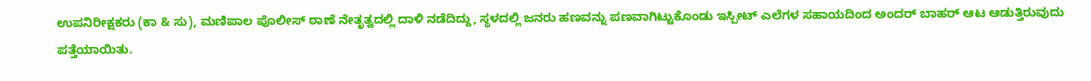ಉಪನಿರೀಕ್ಷಕರು (ಕಾ & ಸು), ಮಣಿಪಾಲ ಪೊಲೀಸ್ ಠಾಣೆ ನೇತೃತ್ವದಲ್ಲಿ ದಾಳಿ ನಡೆದಿದ್ದು, ಸ್ಥಳದಲ್ಲಿ ಜನರು ಹಣವನ್ನು ಪಣವಾಗಿಟ್ಟುಕೊಂಡು ಇಸ್ಪೀಟ್ ಎಲೆಗಳ ಸಹಾಯದಿಂದ ಅಂದರ್ ಬಾಹರ್ ಆಟ ಆಡುತ್ತಿರುವುದು ಪತ್ತೆಯಾಯಿತು.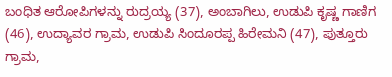ಬಂಧಿತ ಆರೋಪಿಗಳನ್ನು ರುದ್ರಯ್ಯ (37), ಅಂಬಾಗಿಲು, ಉಡುಪಿ ಕೃಷ್ಣ ಗಾಣಿಗ (46), ಉದ್ಯಾವರ ಗ್ರಾಮ, ಉಡುಪಿ ಸಿಂದೂರಪ್ಪ ಹಿರೇಮನಿ (47), ಪುತ್ತೂರು ಗ್ರಾಮ,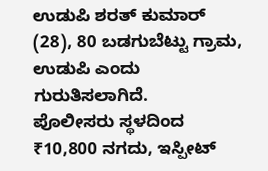ಉಡುಪಿ ಶರತ್ ಕುಮಾರ್ (28), 80 ಬಡಗುಬೆಟ್ಟು ಗ್ರಾಮ, ಉಡುಪಿ ಎಂದು ಗುರುತಿಸಲಾಗಿದೆ.
ಪೊಲೀಸರು ಸ್ಥಳದಿಂದ ₹10,800 ನಗದು, ಇಸ್ಪೀಟ್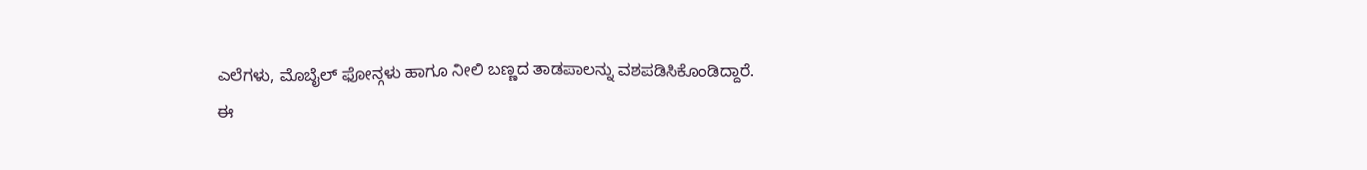ಎಲೆಗಳು, ಮೊಬೈಲ್ ಫೋನ್ಗಳು ಹಾಗೂ ನೀಲಿ ಬಣ್ಣದ ತಾಡಪಾಲನ್ನು ವಶಪಡಿಸಿಕೊಂಡಿದ್ದಾರೆ.
ಈ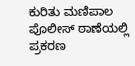ಕುರಿತು ಮಣಿಪಾಲ ಪೊಲೀಸ್ ಠಾಣೆಯಲ್ಲಿ ಪ್ರಕರಣ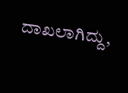ದಾಖಲಾಗಿದ್ದು,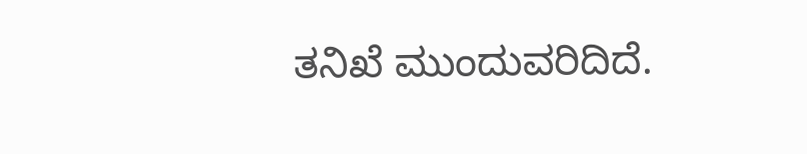ತನಿಖೆ ಮುಂದುವರಿದಿದೆ.